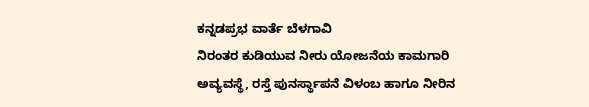ಕನ್ನಡಪ್ರಭ ವಾರ್ತೆ ಬೆಳಗಾವಿ
ನಿರಂತರ ಕುಡಿಯುವ ನೀರು ಯೋಜನೆಯ ಕಾಮಗಾರಿ ಅವ್ಯವಸ್ಥೆ, ರಸ್ತೆ ಪುನರ್ಸ್ಥಾಪನೆ ವಿಳಂಬ ಹಾಗೂ ನೀರಿನ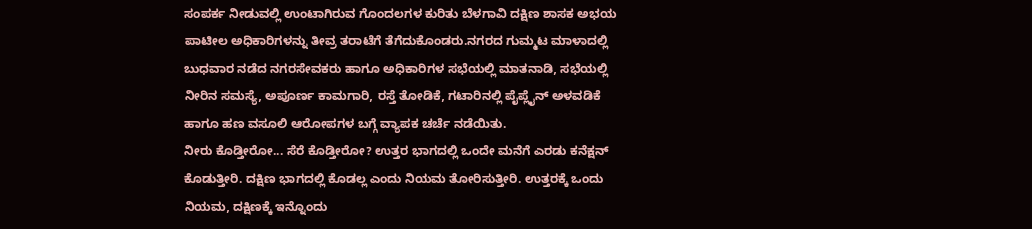ಸಂಪರ್ಕ ನೀಡುವಲ್ಲಿ ಉಂಟಾಗಿರುವ ಗೊಂದಲಗಳ ಕುರಿತು ಬೆಳಗಾವಿ ದಕ್ಷಿಣ ಶಾಸಕ ಅಭಯ ಪಾಟೀಲ ಅಧಿಕಾರಿಗಳನ್ನು ತೀವ್ರ ತರಾಟೆಗೆ ತೆಗೆದುಕೊಂಡರು.ನಗರದ ಗುಮ್ಮಟ ಮಾಳಾದಲ್ಲಿ ಬುಧವಾರ ನಡೆದ ನಗರಸೇವಕರು ಹಾಗೂ ಅಧಿಕಾರಿಗಳ ಸಭೆಯಲ್ಲಿ ಮಾತನಾಡಿ, ಸಭೆಯಲ್ಲಿ ನೀರಿನ ಸಮಸ್ಯೆ, ಅಪೂರ್ಣ ಕಾಮಗಾರಿ, ರಸ್ತೆ ತೋಡಿಕೆ, ಗಟಾರಿನಲ್ಲಿ ಪೈಪ್ಲೈನ್ ಅಳವಡಿಕೆ ಹಾಗೂ ಹಣ ವಸೂಲಿ ಆರೋಪಗಳ ಬಗ್ಗೆ ವ್ಯಾಪಕ ಚರ್ಚೆ ನಡೆಯಿತು.
ನೀರು ಕೊಡ್ತೀರೋ... ಸೆರೆ ಕೊಡ್ತೀರೋ? ಉತ್ತರ ಭಾಗದಲ್ಲಿ ಒಂದೇ ಮನೆಗೆ ಎರಡು ಕನೆಕ್ಷನ್ ಕೊಡುತ್ತೀರಿ. ದಕ್ಷಿಣ ಭಾಗದಲ್ಲಿ ಕೊಡಲ್ಲ ಎಂದು ನಿಯಮ ತೋರಿಸುತ್ತೀರಿ. ಉತ್ತರಕ್ಕೆ ಒಂದು ನಿಯಮ, ದಕ್ಷಿಣಕ್ಕೆ ಇನ್ನೊಂದು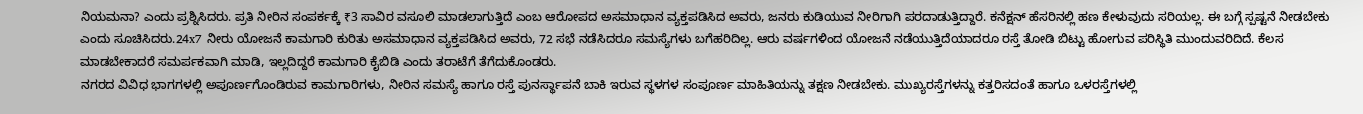ನಿಯಮನಾ? ಎಂದು ಪ್ರಶ್ನಿಸಿದರು. ಪ್ರತಿ ನೀರಿನ ಸಂಪರ್ಕಕ್ಕೆ ₹3 ಸಾವಿರ ವಸೂಲಿ ಮಾಡಲಾಗುತ್ತಿದೆ ಎಂಬ ಆರೋಪದ ಅಸಮಾಧಾನ ವ್ಯಕ್ತಪಡಿಸಿದ ಅವರು, ಜನರು ಕುಡಿಯುವ ನೀರಿಗಾಗಿ ಪರದಾಡುತ್ತಿದ್ದಾರೆ. ಕನೆಕ್ಷನ್ ಹೆಸರಿನಲ್ಲಿ ಹಣ ಕೇಳುವುದು ಸರಿಯಲ್ಲ. ಈ ಬಗ್ಗೆ ಸ್ಪಷ್ಟನೆ ನೀಡಬೇಕು ಎಂದು ಸೂಚಿಸಿದರು.24x7 ನೀರು ಯೋಜನೆ ಕಾಮಗಾರಿ ಕುರಿತು ಅಸಮಾಧಾನ ವ್ಯಕ್ತಪಡಿಸಿದ ಅವರು, 72 ಸಭೆ ನಡೆಸಿದರೂ ಸಮಸ್ಯೆಗಳು ಬಗೆಹರಿದಿಲ್ಲ. ಆರು ವರ್ಷಗಳಿಂದ ಯೋಜನೆ ನಡೆಯುತ್ತಿದೆಯಾದರೂ ರಸ್ತೆ ತೋಡಿ ಬಿಟ್ಟು ಹೋಗುವ ಪರಿಸ್ಥಿತಿ ಮುಂದುವರಿದಿದೆ. ಕೆಲಸ ಮಾಡಬೇಕಾದರೆ ಸಮರ್ಪಕವಾಗಿ ಮಾಡಿ, ಇಲ್ಲದಿದ್ದರೆ ಕಾಮಗಾರಿ ಕೈಬಿಡಿ ಎಂದು ತರಾಟೆಗೆ ತೆಗೆದುಕೊಂಡರು.
ನಗರದ ವಿವಿಧ ಭಾಗಗಳಲ್ಲಿ ಅಪೂರ್ಣಗೊಂಡಿರುವ ಕಾಮಗಾರಿಗಳು, ನೀರಿನ ಸಮಸ್ಯೆ ಹಾಗೂ ರಸ್ತೆ ಪುನರ್ಸ್ಥಾಪನೆ ಬಾಕಿ ಇರುವ ಸ್ಥಳಗಳ ಸಂಪೂರ್ಣ ಮಾಹಿತಿಯನ್ನು ತಕ್ಷಣ ನೀಡಬೇಕು. ಮುಖ್ಯರಸ್ತೆಗಳನ್ನು ಕತ್ತರಿಸದಂತೆ ಹಾಗೂ ಒಳರಸ್ತೆಗಳಲ್ಲಿ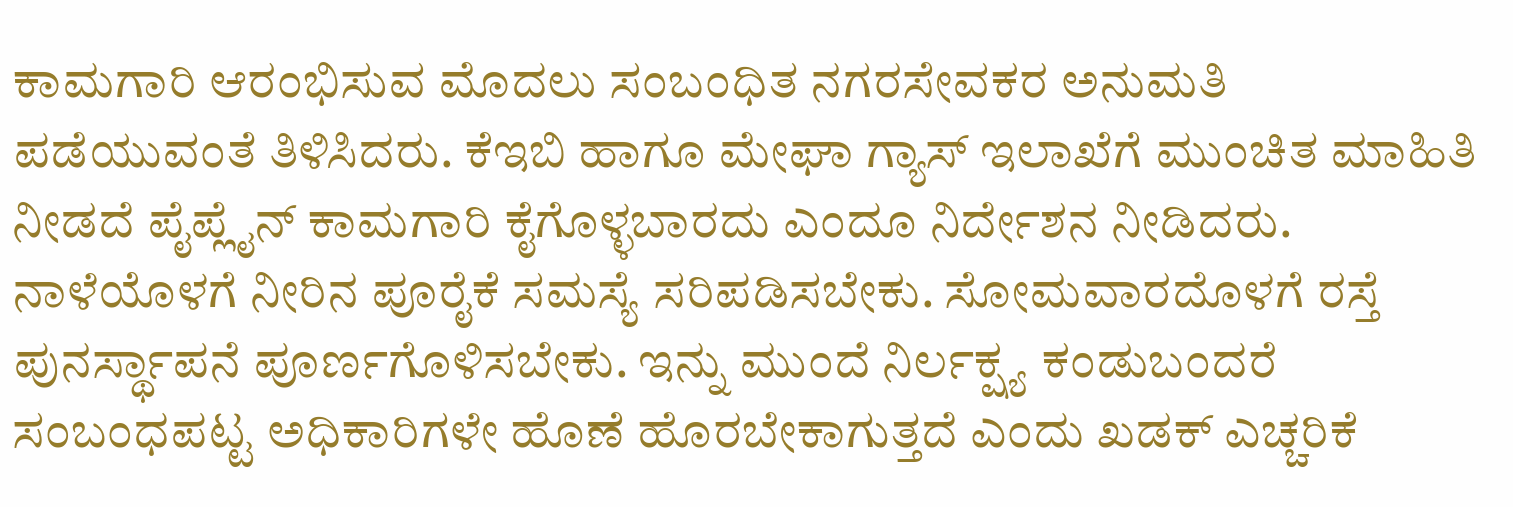ಕಾಮಗಾರಿ ಆರಂಭಿಸುವ ಮೊದಲು ಸಂಬಂಧಿತ ನಗರಸೇವಕರ ಅನುಮತಿ ಪಡೆಯುವಂತೆ ತಿಳಿಸಿದರು. ಕೆಇಬಿ ಹಾಗೂ ಮೇಘಾ ಗ್ಯಾಸ್ ಇಲಾಖೆಗೆ ಮುಂಚಿತ ಮಾಹಿತಿ ನೀಡದೆ ಪೈಪ್ಲೈನ್ ಕಾಮಗಾರಿ ಕೈಗೊಳ್ಳಬಾರದು ಎಂದೂ ನಿರ್ದೇಶನ ನೀಡಿದರು. ನಾಳೆಯೊಳಗೆ ನೀರಿನ ಪೂರೈಕೆ ಸಮಸ್ಯೆ ಸರಿಪಡಿಸಬೇಕು. ಸೋಮವಾರದೊಳಗೆ ರಸ್ತೆ ಪುನರ್ಸ್ಥಾಪನೆ ಪೂರ್ಣಗೊಳಿಸಬೇಕು. ಇನ್ನು ಮುಂದೆ ನಿರ್ಲಕ್ಷ್ಯ ಕಂಡುಬಂದರೆ ಸಂಬಂಧಪಟ್ಟ ಅಧಿಕಾರಿಗಳೇ ಹೊಣೆ ಹೊರಬೇಕಾಗುತ್ತದೆ ಎಂದು ಖಡಕ್ ಎಚ್ಚರಿಕೆ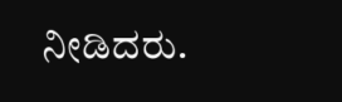ನೀಡಿದರು.